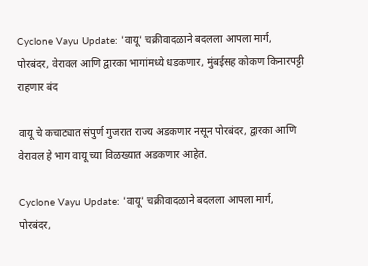Cyclone Vayu Update: 'वायू' चक्रीवादळाने बदलला आपला मार्ग, पोरबंदर, वेरावल आणि द्वारका भागांमध्ये धडकणार, मुंबईसह कोकण किनारपट्टी राहणार बंद

वायू चे कचाट्यात संपुर्ण गुजरात राज्य अडकणार नसून पोरबंदर, द्वारका आणि वेरावल हे भाग वायू च्या विळख्यात अडकणार आहेत.

Cyclone Vayu Update: 'वायू' चक्रीवादळाने बदलला आपला मार्ग, पोरबंदर,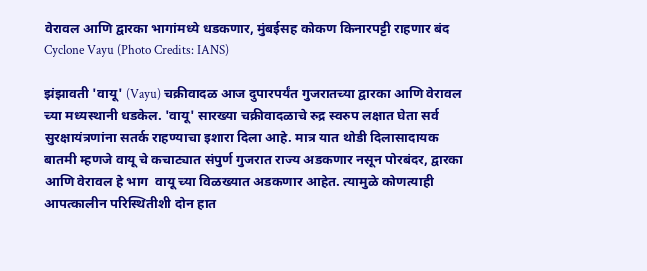वेरावल आणि द्वारका भागांमध्ये धडकणार, मुंबईसह कोकण किनारपट्टी राहणार बंद
Cyclone Vayu (Photo Credits: IANS)

झंझावती 'वायू' (Vayu) चक्रीवादळ आज दुपारपर्यंत गुजरातच्या द्वारका आणि वेरावल च्या मध्यस्थानी धडकेल. 'वायू' सारख्या चक्रीवादळाचे रुद्र स्वरुप लक्षात घेता सर्व सुरक्षायंत्रणांना सतर्क राहण्याचा इशारा दिला आहे. मात्र यात थोडी दिलासादायक बातमी म्हणजे वायू चे कचाट्यात संपुर्ण गुजरात राज्य अडकणार नसून पोरबंदर, द्वारका आणि वेरावल हे भाग  वायू च्या विळख्यात अडकणार आहेत. त्यामुळे कोणत्याही आपत्कालीन परिस्थितीशी दोन हात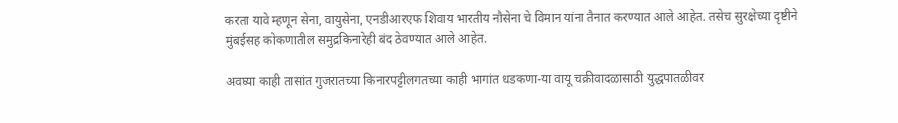करता यावे म्हणून सेना, वायुसेना, एनडीआरएफ शिवाय भारतीय नौसेना चे विमान यांना तैनात करण्यात आले आहेत. तसेच सुरक्षेच्या दृष्टीने मुंबईसह कोकणातील समुद्रकिनारेही बंद ठेवण्यात आले आहेत.

अवघ्या काही तासांत गुजरातच्या किनारपट्टीलगतच्या काही भागांत धडकणा-या वायू चक्रीवादळासाठी युद्धपातळीवर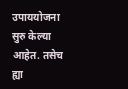उपाययोजना सुरु केल्या आहेत. तसेच ह्या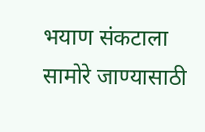भयाण संकटाला सामोरे जाण्यासाठी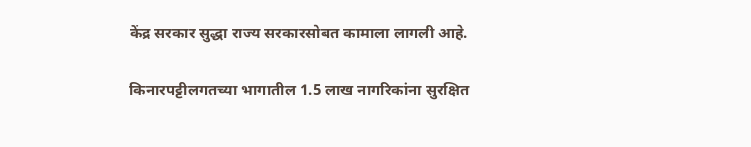केंद्र सरकार सुद्धा राज्य सरकारसोबत कामाला लागली आहे.

किनारपट्टीलगतच्या भागातील 1.5 लाख नागरिकांना सुरक्षित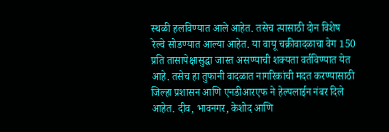स्थळी हलविण्यात आले आहेत. तसेच त्यासाठी दोन विशेष रेल्वे सोडण्यात आल्या आहेत. या वायू चक्रीवादळाचा वेग 150 प्रति तासापेक्षासुद्धा जास्त असण्याची शक्यता वर्तविण्यात येत आहे. तसेच हा तुफानी वादळात नागरिकांची मदत करण्यासाठी जिल्हा प्रशासन आणि एनडीआरएफ ने हेल्पलाईन नंबर दिले आहेत. दीव, भावनगर, केशोद आणि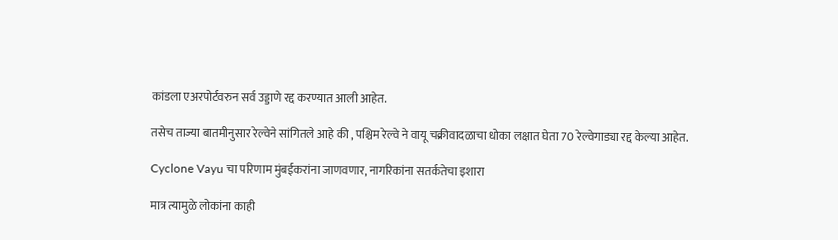कांडला एअरपोर्टवरुन सर्व उड्डाणे रद्द करण्यात आली आहेत.

तसेच ताज्या बातमीनुसार रेल्वेने सांगितले आहे की , पश्चिम रेल्वे ने वायू चक्रीवादळाचा धोका लक्षात घेता 70 रेल्वेगाड्या रद्द केल्या आहेत.

Cyclone Vayu चा परिणाम मुंबईकरांना जाणवणार, नागरिकांना सतर्कतेचा इशारा

मात्र त्यामुळे लोकांना काही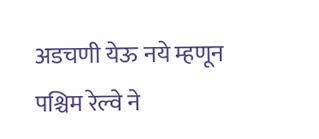अडचणी येऊ नये म्हणून पश्चिम रेल्वे ने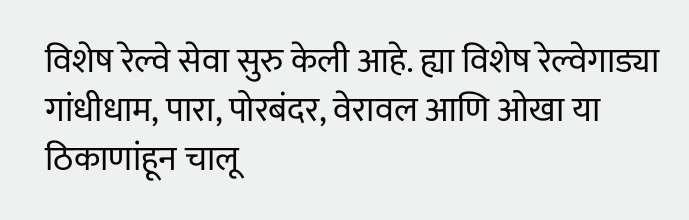विशेष रेल्वे सेवा सुरु केली आहे. ह्या विशेष रेल्वेगाड्या गांधीधाम, पारा, पोरबंदर, वेरावल आणि ओखा या ठिकाणांहून चालू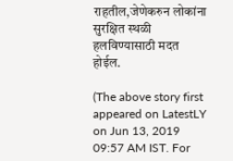राहतील,जेणेकरुन लोकांना सुरक्षित स्थळी हलविण्यासाठी मदत होईल.

(The above story first appeared on LatestLY on Jun 13, 2019 09:57 AM IST. For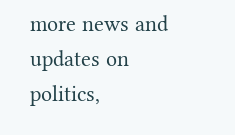more news and updates on politics,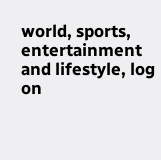world, sports, entertainment and lifestyle, log on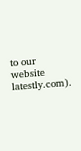to our website latestly.com).